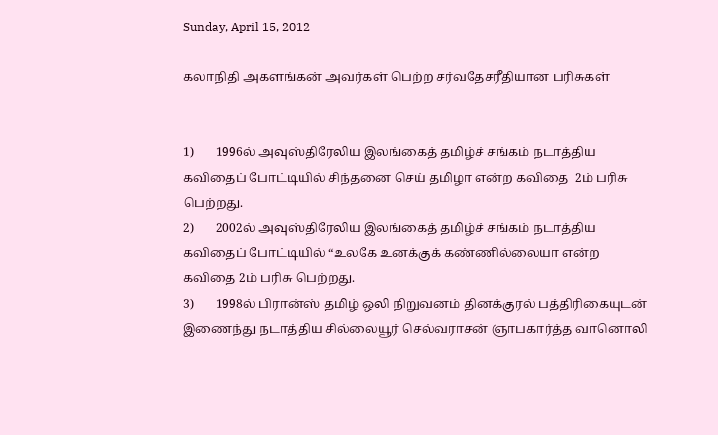Sunday, April 15, 2012

கலாநிதி அகளங்கன் அவர்கள் பெற்ற சர்வதேசரீதியான பரிசுகள்


1)       1996ல் அவுஸ்திரேலிய இலங்கைத் தமிழ்ச் சங்கம் நடாத்திய கவிதைப் போட்டியில் சிந்தனை செய் தமிழா என்ற கவிதை  2ம் பரிசு பெற்றது.
2)       2002ல் அவுஸ்திரேலிய இலங்கைத் தமிழ்ச் சங்கம் நடாத்திய கவிதைப் போட்டியில் “உலகே உனக்குக் கண்ணில்லையா என்ற கவிதை 2ம் பரிசு பெற்றது.
3)       1998ல் பிரான்ஸ் தமிழ் ஒலி நிறுவனம் தினக்குரல் பத்திரிகையுடன் இணைந்து நடாத்திய சில்லையூர் செல்வராசன் ஞாபகார்த்த வானொலி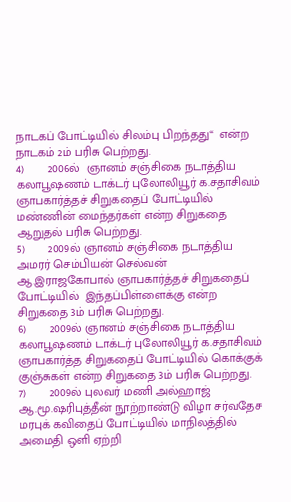நாடகப் போட்டியில் சிலம்பு பிறந்தது“  என்ற நாடகம் 2ம் பரிசு பெற்றது.
4)       2006ல்  ஞானம் சஞ்சிகை நடாத்திய கலாபூஷணம் டாக்டர் புலோலியூர் க.சதாசிவம் ஞாபகார்த்தச் சிறுகதைப் போட்டியில்  மண்ணின் மைந்தர்கள் என்ற சிறுகதை ஆறுதல் பரிசு பெற்றது.
5)       2009ல் ஞானம் சஞ்சிகை நடாத்திய அமரர் செம்பியன் செல்வன் ஆ.இராஜகோபால் ஞாபகார்த்தச் சிறுகதைப் போட்டியில்  இந்தப்பிள்ளைக்கு என்ற சிறுகதை 3ம் பரிசு பெற்றது.
6)       2009ல் ஞானம் சஞ்சிகை நடாத்திய கலாபூஷணம் டாக்டர் புலோலியூர் க.சதாசிவம் ஞாபகார்த்த சிறுகதைப் போட்டியில் கொக்குக் குஞ்சுகள் என்ற சிறுகதை 3ம் பரிசு பெற்றது.
7)       2009ல் புலவர் மணி அல்ஹாஜ் ஆ.மூ.ஷரிபுத்தீன் நூற்றாண்டு விழா சர்வதேச மரபுக் கவிதைப் போட்டியில் மாநிலத்தில் அமைதி ஒளி ஏற்றி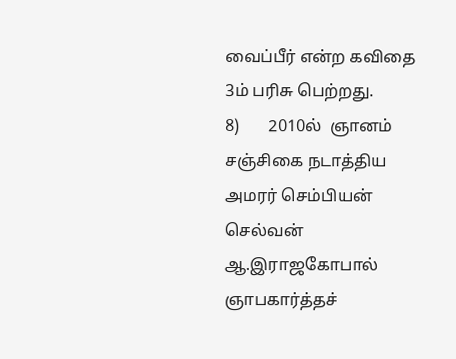வைப்பீர் என்ற கவிதை 3ம் பரிசு பெற்றது.
8)       2010ல்  ஞானம் சஞ்சிகை நடாத்திய அமரர் செம்பியன் செல்வன் ஆ.இராஜகோபால் ஞாபகார்த்தச்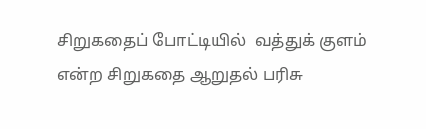சிறுகதைப் போட்டியில்  வத்துக் குளம் என்ற சிறுகதை ஆறுதல் பரிசு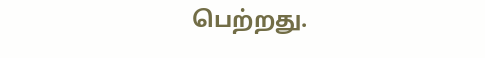பெற்றது.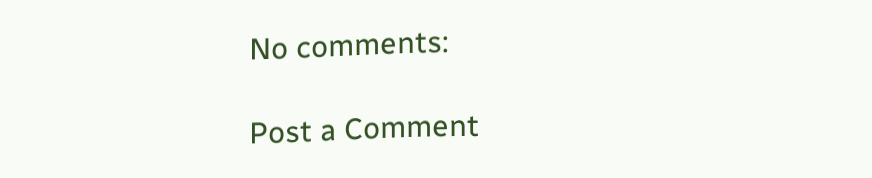No comments:

Post a Comment